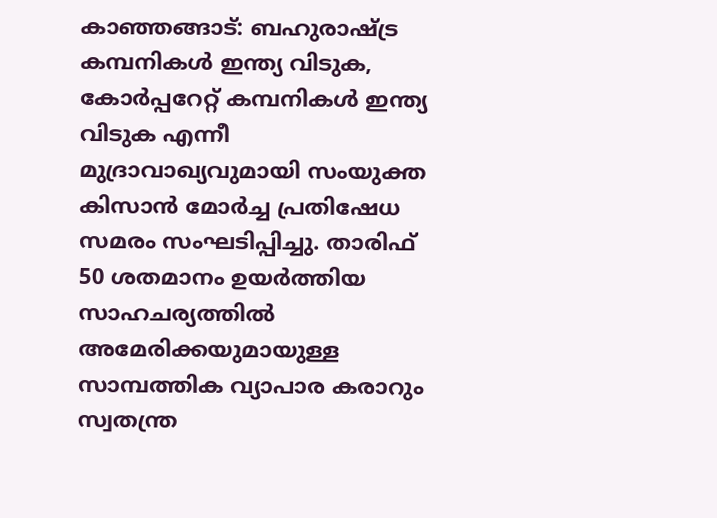കാഞ്ഞങ്ങാട്: ബഹുരാഷ്ട്ര കമ്പനികൾ ഇന്ത്യ വിടുക, കോർപ്പറേറ്റ് കമ്പനികൾ ഇന്ത്യ വിടുക എന്നീ മുദ്രാവാഖ്യവുമായി സംയുക്ത കിസാൻ മോർച്ച പ്രതിഷേധ സമരം സംഘടിപ്പിച്ചു. താരിഫ് 50 ശതമാനം ഉയർത്തിയ സാഹചര്യത്തിൽ അമേരിക്കയുമായുള്ള സാമ്പത്തിക വ്യാപാര കരാറും സ്വതന്ത്ര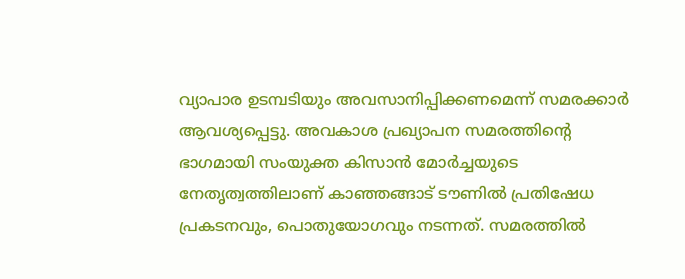വ്യാപാര ഉടമ്പടിയും അവസാനിപ്പിക്കണമെന്ന് സമരക്കാർ ആവശ്യപ്പെട്ടു. അവകാശ പ്രഖ്യാപന സമരത്തിൻ്റെ ഭാഗമായി സംയുക്ത കിസാൻ മോർച്ചയുടെ നേതൃത്വത്തിലാണ് കാഞ്ഞങ്ങാട് ടൗണിൽ പ്രതിഷേധ പ്രകടനവും, പൊതുയോഗവും നടന്നത്. സമരത്തിൽ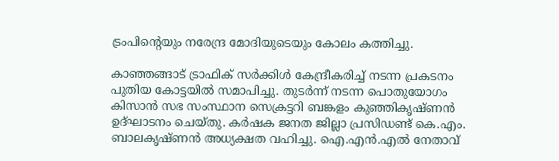ട്രംപിൻ്റെയും നരേന്ദ്ര മോദിയുടെയും കോലം കത്തിച്ചു.

കാഞ്ഞങ്ങാട് ട്രാഫിക് സർക്കിൾ കേന്ദ്രീകരിച്ച് നടന്ന പ്രകടനം പുതിയ കോട്ടയിൽ സമാപിച്ചു. തുടർന്ന് നടന്ന പൊതുയോഗം കിസാൻ സഭ സംസ്ഥാന സെക്രട്ടറി ബങ്കളം കുഞ്ഞികൃഷ്ണൻ ഉദ്ഘാടനം ചെയ്തു. കർഷക ജനത ജില്ലാ പ്രസിഡണ്ട് കെ.എം. ബാലകൃഷ്ണൻ അധ്യക്ഷത വഹിച്ചു. ഐ.എൻ.എൽ നേതാവ്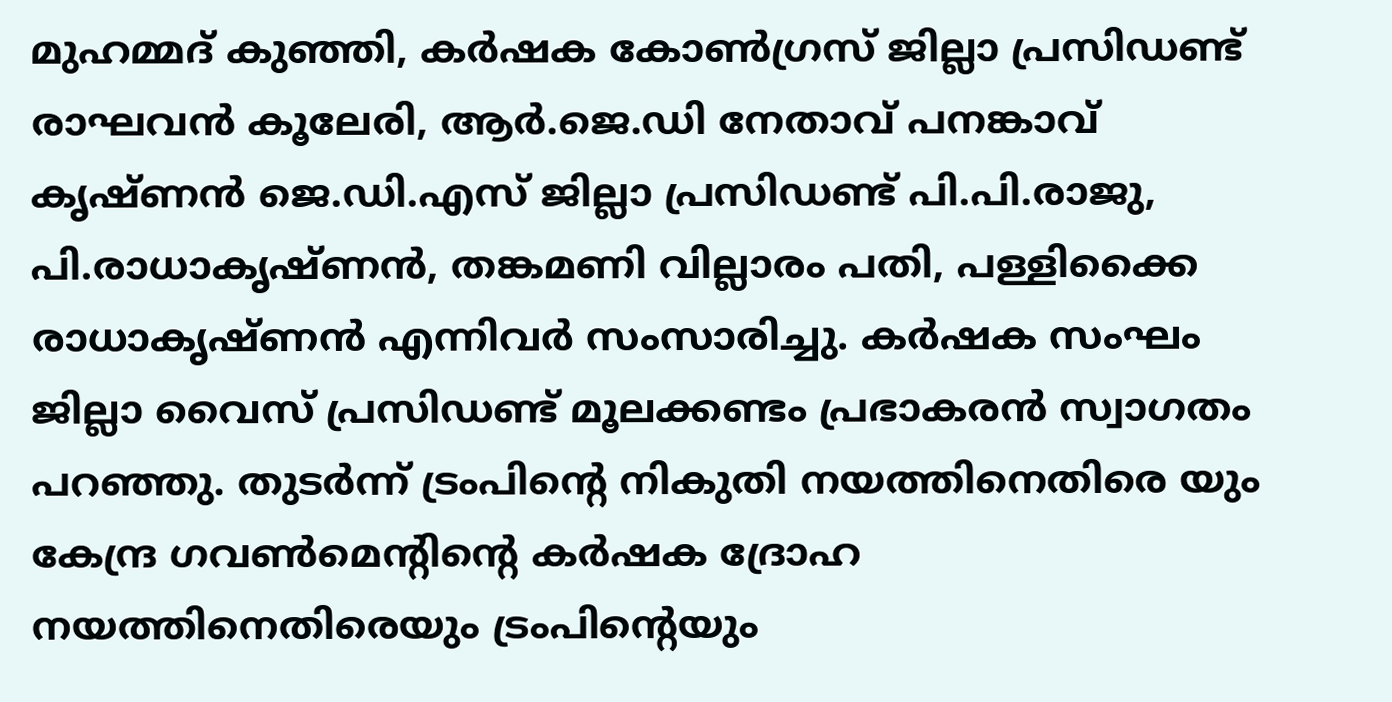മുഹമ്മദ് കുഞ്ഞി, കർഷക കോൺഗ്രസ് ജില്ലാ പ്രസിഡണ്ട് രാഘവൻ കൂലേരി, ആർ.ജെ.ഡി നേതാവ് പനങ്കാവ് കൃഷ്ണൻ ജെ.ഡി.എസ് ജില്ലാ പ്രസിഡണ്ട് പി.പി.രാജു, പി.രാധാകൃഷ്ണൻ, തങ്കമണി വില്ലാരം പതി, പള്ളിക്കൈ രാധാകൃഷ്ണൻ എന്നിവർ സംസാരിച്ചു. കർഷക സംഘം ജില്ലാ വൈസ് പ്രസിഡണ്ട് മൂലക്കണ്ടം പ്രഭാകരൻ സ്വാഗതം പറഞ്ഞു. തുടർന്ന് ട്രംപിൻ്റെ നികുതി നയത്തിനെതിരെ യും കേന്ദ്ര ഗവൺമെന്റിൻ്റെ കർഷക ദ്രോഹ നയത്തിനെതിരെയും ട്രംപിൻ്റെയും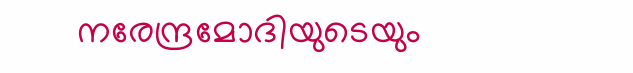നരേന്ദ്രമോദിയുടെയും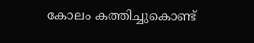കോലം കത്തിച്ചുകൊണ്ട്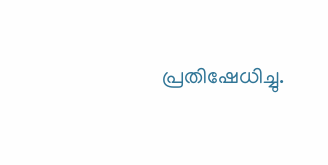പ്രതിഷേധിച്ചു.